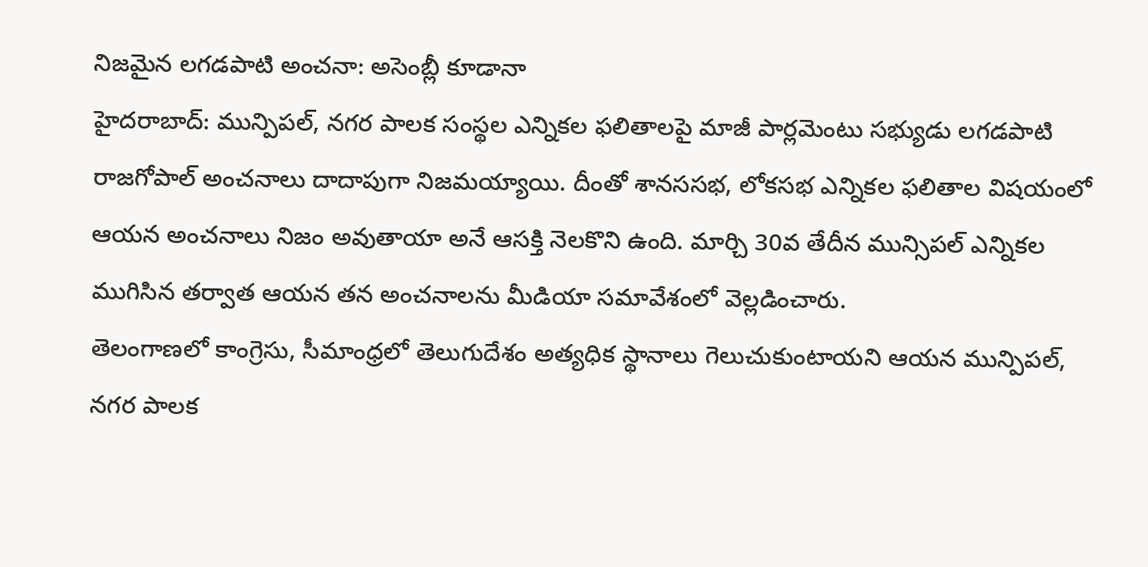నిజమైన లగడపాటి అంచనా: అసెంబ్లీ కూడానా
హైదరాబాద్: మున్పిపల్, నగర పాలక సంస్థల ఎన్నికల ఫలితాలపై మాజీ పార్లమెంటు సభ్యుడు లగడపాటి రాజగోపాల్ అంచనాలు దాదాపుగా నిజమయ్యాయి. దీంతో శానససభ, లోకసభ ఎన్నికల ఫలితాల విషయంలో ఆయన అంచనాలు నిజం అవుతాయా అనే ఆసక్తి నెలకొని ఉంది. మార్చి 30వ తేదీన మున్సిపల్ ఎన్నికల ముగిసిన తర్వాత ఆయన తన అంచనాలను మీడియా సమావేశంలో వెల్లడించారు.
తెలంగాణలో కాంగ్రెసు, సీమాంధ్రలో తెలుగుదేశం అత్యధిక స్థానాలు గెలుచుకుంటాయని ఆయన మున్పిపల్, నగర పాలక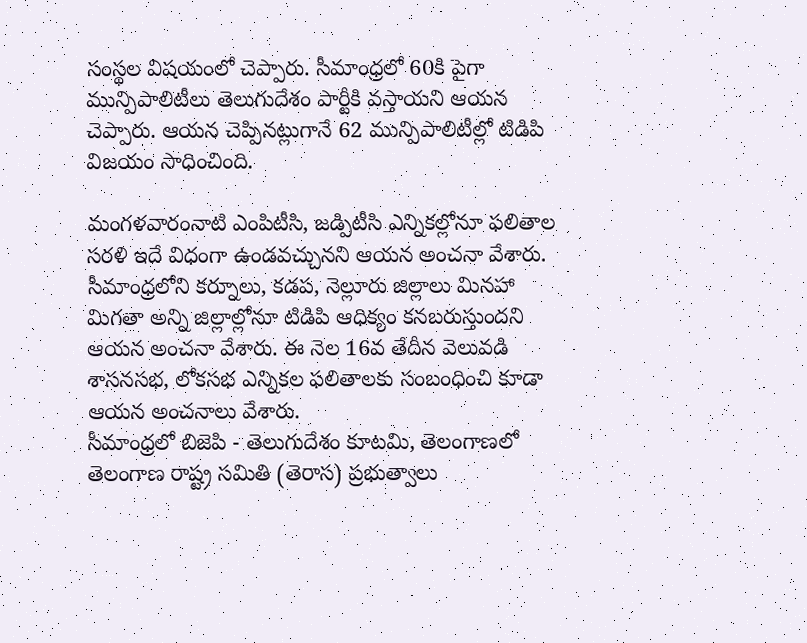సంస్థల విషయంలో చెప్పారు. సీమాంధ్రలో 60కి పైగా మున్పిపాలిటీలు తెలుగుదేశం పార్టీకి వస్తాయని ఆయన చెప్పారు. ఆయన చెప్పినట్లుగానే 62 మున్పిపాలిటీల్లో టిడిపి విజయం సాధించింది.

మంగళవారంనాటి ఎంపిటీసి, జడ్పిటీసి ఎన్నికల్లోనూ ఫలితాల సరళి ఇదే విధంగా ఉండవచ్చునని ఆయన అంచనా వేశారు. సీమాంధ్రలోని కర్నూలు, కడప, నెల్లూరు జిల్లాలు మినహా మిగతా అన్ని జిల్లాల్లోనూ టిడిపి ఆధిక్యం కనబరుస్తుందని ఆయన అంచనా వేశారు. ఈ నెల 16వ తేదీన వెలువడి శాసనసభ, లోకసభ ఎన్నికల ఫలితాలకు సంబంధించి కూడా ఆయన అంచనాలు వేశారు.
సీమాంధ్రలో బిజెపి - తెలుగుదేశం కూటమి, తెలంగాణలో తెలంగాణ రాష్ట్ర సమితి (తెరాస) ప్రభుత్వాలు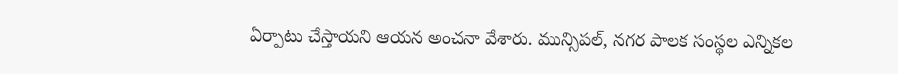ఏర్పాటు చేస్తాయని ఆయన అంచనా వేశారు. మున్సిపల్, నగర పాలక సంస్థల ఎన్నికల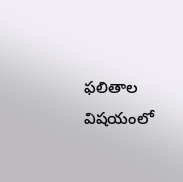ఫలితాల విషయంలో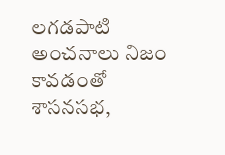లగడపాటి అంచనాలు నిజం కావడంతో శాసనసభ,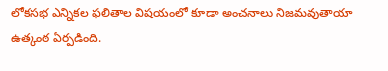లోకసభ ఎన్నికల ఫలితాల విషయంలో కూడా అంచనాలు నిజమవుతాయా ఉత్కంఠ ఏర్పడింది.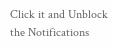Click it and Unblock the Notifications